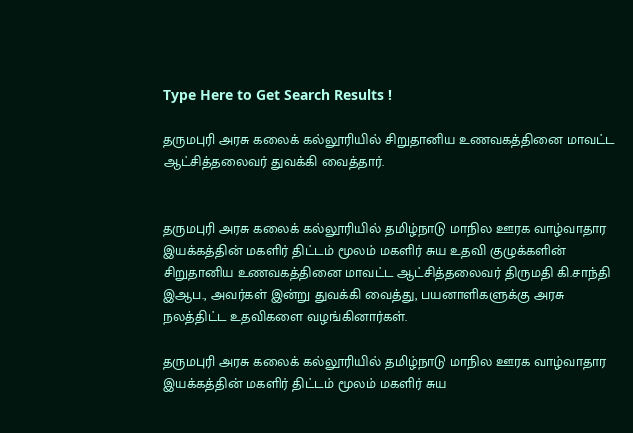Type Here to Get Search Results !

தருமபுரி அரசு கலைக் கல்லூரியில் சிறுதானிய உணவகத்தினை மாவட்ட ஆட்சித்தலைவர் துவக்கி வைத்தார்.


தருமபுரி அரசு கலைக் கல்லூரியில் தமிழ்நாடு மாநில ஊரக வாழ்வாதார இயக்கத்தின் மகளிர் திட்டம் மூலம் மகளிர் சுய உதவி குழுக்களின் சிறுதானிய உணவகத்தினை மாவட்ட ஆட்சித்தலைவர் திருமதி கி.சாந்தி இஆப., அவர்கள் இன்று துவக்கி வைத்து, பயனாளிகளுக்கு அரசு நலத்திட்ட உதவிகளை வழங்கினார்கள்.

தருமபுரி அரசு கலைக் கல்லூரியில் தமிழ்நாடு மாநில ஊரக வாழ்வாதார இயக்கத்தின் மகளிர் திட்டம் மூலம் மகளிர் சுய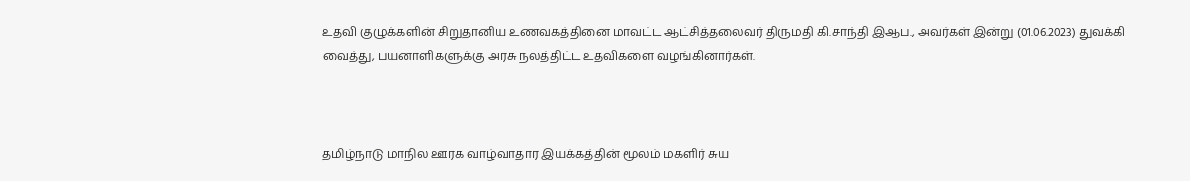உதவி குழுக்களின் சிறுதானிய உணவகத்தினை மாவட்ட ஆட்சித்தலைவர் திருமதி கி.சாந்தி இஆப., அவர்கள் இன்று (01.06.2023) துவக்கி வைத்து, பயனாளிகளுக்கு அரசு நலத்திட்ட உதவிகளை வழங்கினார்கள்.



தமிழ்நாடு மாநில ஊரக வாழ்வாதார இயக்கத்தின் மூலம் மகளிர் சுய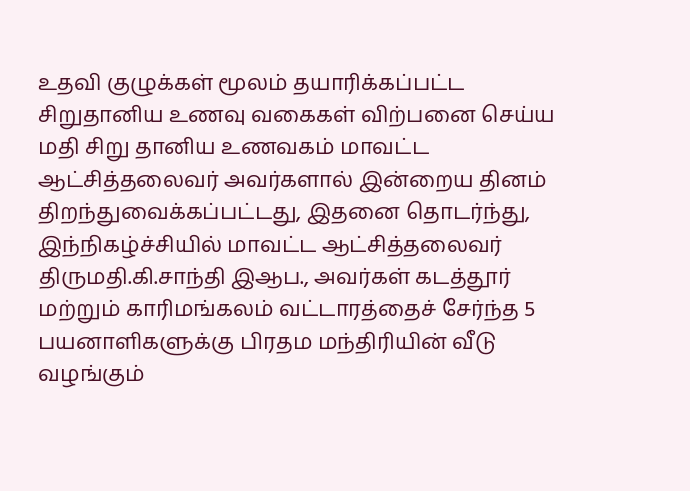உதவி குழுக்கள் மூலம் தயாரிக்கப்பட்ட சிறுதானிய உணவு வகைகள் விற்பனை செய்ய மதி சிறு தானிய உணவகம் மாவட்ட ஆட்சித்தலைவர் அவர்களால் இன்றைய தினம் திறந்துவைக்கப்பட்டது, இதனை தொடர்ந்து, இந்நிகழ்ச்சியில் மாவட்ட ஆட்சித்தலைவர் திருமதி.கி.சாந்தி இஆப., அவர்கள் கடத்தூர் மற்றும் காரிமங்கலம் வட்டாரத்தைச் சேர்ந்த 5 பயனாளிகளுக்கு பிரதம மந்திரியின் வீடு வழங்கும்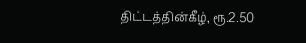திட்டத்தின்கீழ், ரூ.2.50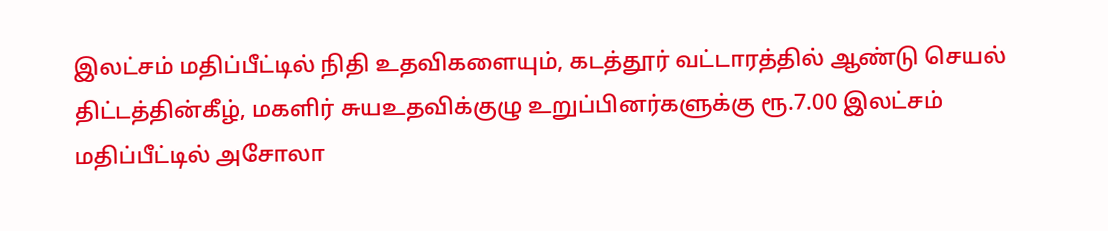இலட்சம் மதிப்பீட்டில் நிதி உதவிகளையும், கடத்தூர் வட்டாரத்தில் ஆண்டு செயல் திட்டத்தின்கீழ், மகளிர் சுயஉதவிக்குழு உறுப்பினர்களுக்கு ரூ.7.00 இலட்சம் மதிப்பீட்டில் அசோலா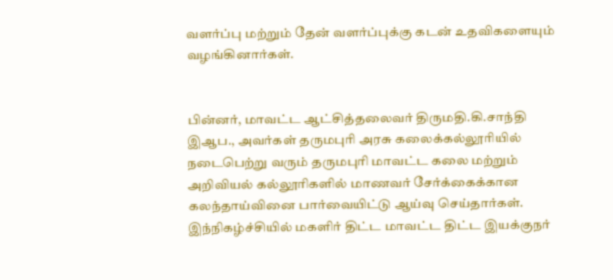வளர்ப்பு மற்றும் தேன் வளர்ப்புக்கு கடன் உதவிகளையும் வழங்கினார்கள்.


பின்னர், மாவட்ட ஆட்சித்தலைவர் திருமதி.கி.சாந்தி இஆப., அவர்கள் தருமபுரி அரசு கலைக்கல்லூரியில் நடைபெற்று வரும் தருமபுரி மாவட்ட கலை மற்றும் அறிவியல் கல்லூரிகளில் மாணவர் சேர்க்கைக்கான கலந்தாய்வினை பார்வையிட்டு ஆய்வு செய்தார்கள். இந்நிகழ்ச்சியில் மகளிர் திட்ட மாவட்ட திட்ட இயக்குநர்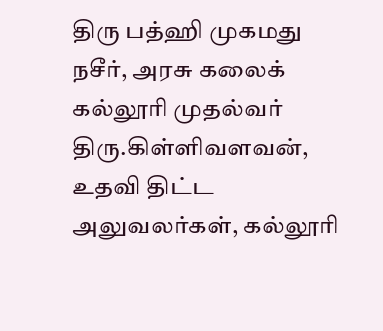திரு பத்ஹி முகமது நசீர், அரசு கலைக் கல்லூரி முதல்வர் திரு.கிள்ளிவளவன், உதவி திட்ட அலுவலர்கள், கல்லூரி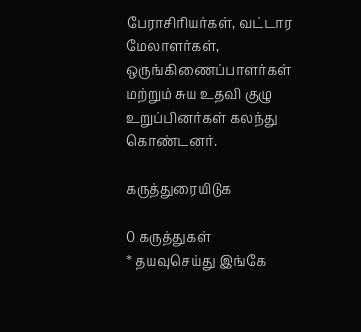பேராசிரியர்கள், வட்டார மேலாளர்கள், ஒருங்கிணைப்பாளர்கள் மற்றும் சுய உதவி குழு உறுப்பினர்கள் கலந்து கொண்டனர்.

கருத்துரையிடுக

0 கருத்துகள்
* தயவுசெய்து இங்கே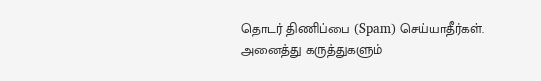தொடர் திணிப்பை (Spam) செய்யாதீர்கள். அனைத்து கருத்துகளும்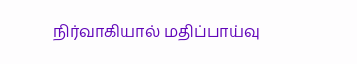நிர்வாகியால் மதிப்பாய்வு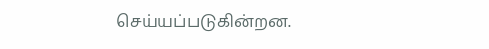செய்யப்படுகின்றன.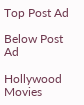Top Post Ad

Below Post Ad

Hollywood Movies